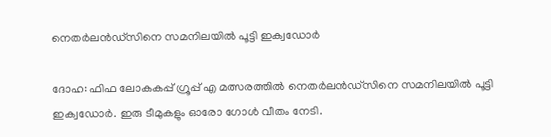നെതര്‍ലന്‍ഡ്‌സിനെ സമനിലയില്‍ പൂട്ടി ഇക്വഡോര്‍

ദോഹ: ഫിഫ ലോകകപ്പ് ഗ്രൂപ്പ് എ മത്സരത്തില്‍ നെതര്‍ലന്‍ഡ്‌സിനെ സമനിലയില്‍ പൂട്ടി ഇക്വഡോര്‍. ഇരു ടീമുകളും ഓരോ ഗോള്‍ വീതം നേടി.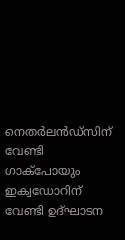നെതര്‍ലന്‍ഡ്‌സിന് വേണ്ടി ഗാക്‌പോയും ഇക്വഡോറിന് വേണ്ടി ഉദ്ഘാടന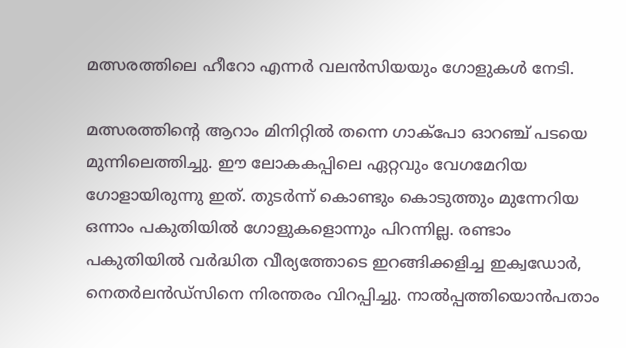മത്സരത്തിലെ ഹീറോ എന്നര്‍ വലന്‍സിയയും ഗോളുകള്‍ നേടി.

മത്സരത്തിന്റെ ആറാം മിനിറ്റില്‍ തന്നെ ഗാക്‌പോ ഓറഞ്ച് പടയെ മുന്നിലെത്തിച്ചു. ഈ ലോകകപ്പിലെ ഏറ്റവും വേഗമേറിയ ഗോളായിരുന്നു ഇത്. തുടര്‍ന്ന് കൊണ്ടും കൊടുത്തും മുന്നേറിയ ഒന്നാം പകുതിയില്‍ ഗോളുകളൊന്നും പിറന്നില്ല. രണ്ടാം പകുതിയില്‍ വര്‍ദ്ധിത വീര്യത്തോടെ ഇറങ്ങിക്കളിച്ച ഇക്വഡോര്‍, നെതര്‍ലന്‍ഡ്‌സിനെ നിരന്തരം വിറപ്പിച്ചു. നാല്‍പ്പത്തിയൊന്‍പതാം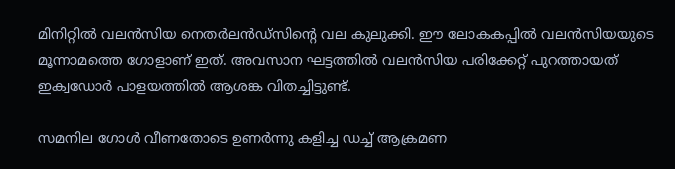മിനിറ്റില്‍ വലന്‍സിയ നെതര്‍ലന്‍ഡ്‌സിന്റെ വല കുലുക്കി. ഈ ലോകകപ്പില്‍ വലന്‍സിയയുടെ മൂന്നാമത്തെ ഗോളാണ് ഇത്. അവസാന ഘട്ടത്തില്‍ വലന്‍സിയ പരിക്കേറ്റ് പുറത്തായത് ഇക്വഡോര്‍ പാളയത്തില്‍ ആശങ്ക വിതച്ചിട്ടുണ്ട്.

സമനില ഗോള്‍ വീണതോടെ ഉണര്‍ന്നു കളിച്ച ഡച്ച് ആക്രമണ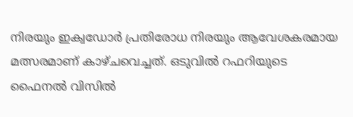നിരയും ഇക്വഡോര്‍ പ്രതിരോധ നിരയും ആവേശകരമായ മത്സരമാണ് കാഴ്ചവെച്ചത്. ഒടുവില്‍ റഫറിയുടെ ഫൈനല്‍ വിസില്‍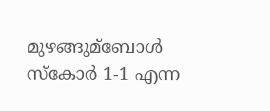മുഴങ്ങുമ്‌ബോള്‍ സ്‌കോര്‍ 1-1 എന്ന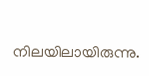നിലയിലായിരുന്നു.